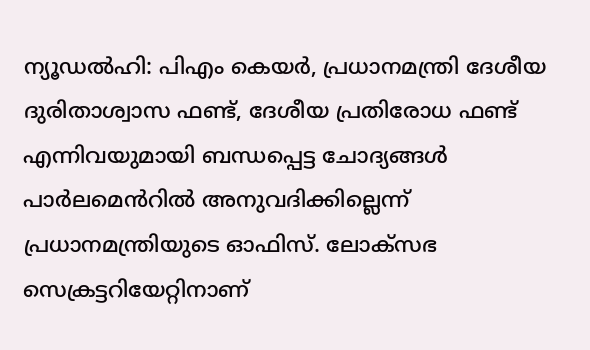ന്യൂഡൽഹി: പിഎം കെയർ, പ്രധാനമന്ത്രി ദേശീയ ദുരിതാശ്വാസ ഫണ്ട്, ദേശീയ പ്രതിരോധ ഫണ്ട് എന്നിവയുമായി ബന്ധപ്പെട്ട ചോദ്യങ്ങൾ പാർലമെൻറിൽ അനുവദിക്കില്ലെന്ന് പ്രധാനമന്ത്രിയുടെ ഓഫിസ്. ലോക്സഭ സെക്രട്ടറിയേറ്റിനാണ്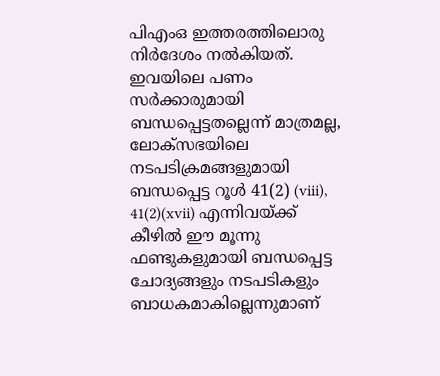പിഎംഒ ഇത്തരത്തിലൊരു നിർദേശം നൽകിയത്. ഇവയിലെ പണം സർക്കാരുമായി ബന്ധപ്പെട്ടതല്ലെന്ന് മാത്രമല്ല, ലോക്സഭയിലെ നടപടിക്രമങ്ങളുമായി ബന്ധപ്പെട്ട റൂൾ 41(2) (viii), 41(2)(xvii) എന്നിവയ്ക്ക് കീഴിൽ ഈ മൂന്നു ഫണ്ടുകളുമായി ബന്ധപ്പെട്ട ചോദ്യങ്ങളും നടപടികളും ബാധകമാകില്ലെന്നുമാണ്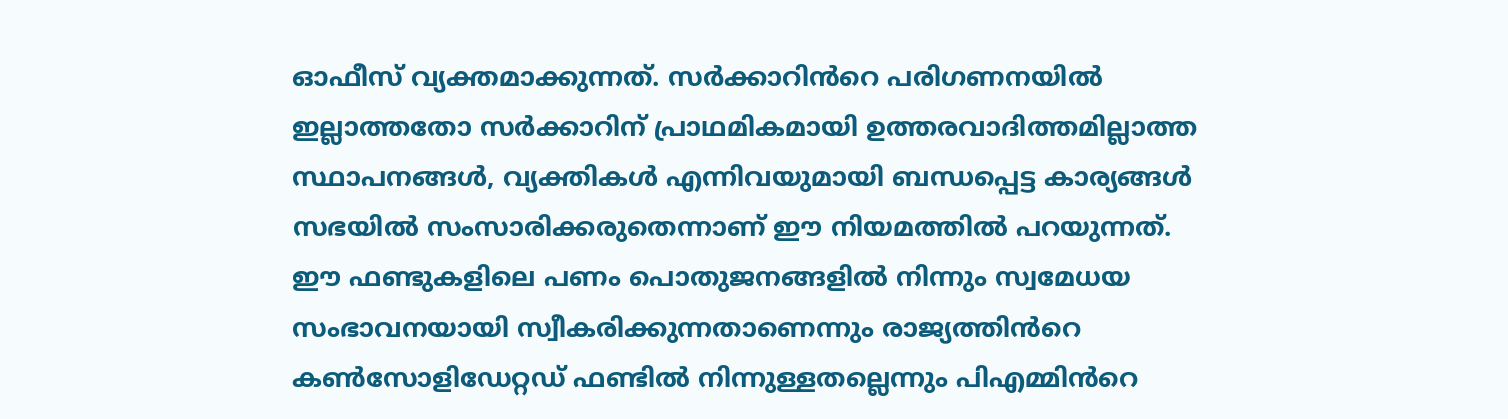ഓഫീസ് വ്യക്തമാക്കുന്നത്. സർക്കാറിൻറെ പരിഗണനയിൽ ഇല്ലാത്തതോ സർക്കാറിന് പ്രാഥമികമായി ഉത്തരവാദിത്തമില്ലാത്ത സ്ഥാപനങ്ങൾ, വ്യക്തികൾ എന്നിവയുമായി ബന്ധപ്പെട്ട കാര്യങ്ങൾ സഭയിൽ സംസാരിക്കരുതെന്നാണ് ഈ നിയമത്തിൽ പറയുന്നത്. ഈ ഫണ്ടുകളിലെ പണം പൊതുജനങ്ങളിൽ നിന്നും സ്വമേധയ സംഭാവനയായി സ്വീകരിക്കുന്നതാണെന്നും രാജ്യത്തിൻറെ കൺസോളിഡേറ്റഡ് ഫണ്ടിൽ നിന്നുള്ളതല്ലെന്നും പിഎമ്മിൻറെ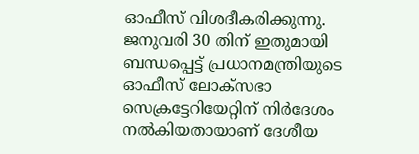ഓഫീസ് വിശദീകരിക്കുന്നു. ജനുവരി 30 തിന് ഇതുമായി ബന്ധപ്പെട്ട് പ്രധാനമന്ത്രിയുടെ ഓഫീസ് ലോക്സഭാ സെക്രട്ടേറിയേറ്റിന് നിർദേശം നൽകിയതായാണ് ദേശീയ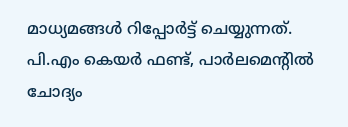മാധ്യമങ്ങൾ റിപ്പോർട്ട് ചെയ്യുന്നത്.
പി.എം കെയർ ഫണ്ട്, പാർലമെൻ്റിൽ ചോദ്യം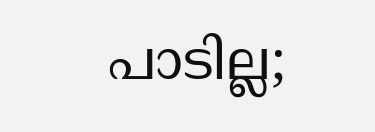പാടില്ല;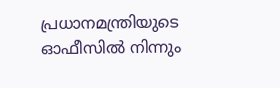പ്രധാനമന്ത്രിയുടെ ഓഫീസിൽ നിന്നും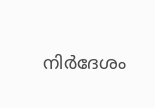നിർദേശം